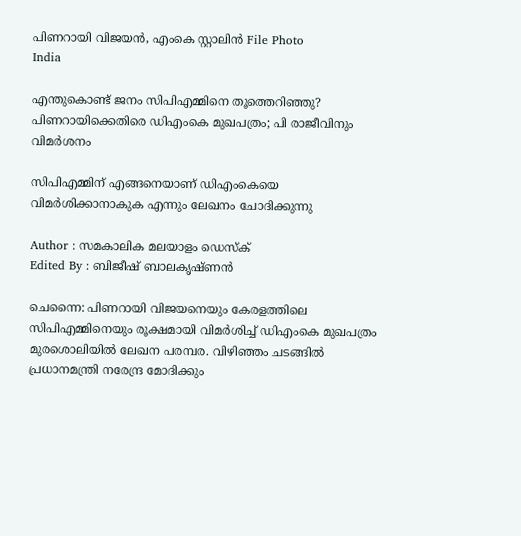പിണറായി വിജയന്‍, എംകെ സ്റ്റാലിന്‍ File Photo
India

എന്തുകൊണ്ട് ജനം സിപിഎമ്മിനെ തൂത്തെറിഞ്ഞു? പിണറായിക്കെതിരെ ഡിഎംകെ മുഖപത്രം; പി രാജീവിനും വിമര്‍ശനം

സിപിഎമ്മിന് എങ്ങനെയാണ് ഡിഎംകെയെ വിമര്‍ശിക്കാനാകുക എന്നും ലേഖനം ചോദിക്കുന്നു

Author : സമകാലിക മലയാളം ഡെസ്ക്
Edited By : ബിജീഷ് ബാലകൃഷ്ണൻ

ചെന്നൈ: പിണറായി വിജയനെയും കേരളത്തിലെ സിപിഎമ്മിനെയും രൂക്ഷമായി വിമര്‍ശിച്ച് ഡിഎംകെ മുഖപത്രം മുരശൊലിയില്‍ ലേഖന പരമ്പര. വിഴിഞ്ഞം ചടങ്ങില്‍ പ്രധാനമന്ത്രി നരേന്ദ്ര മോദിക്കും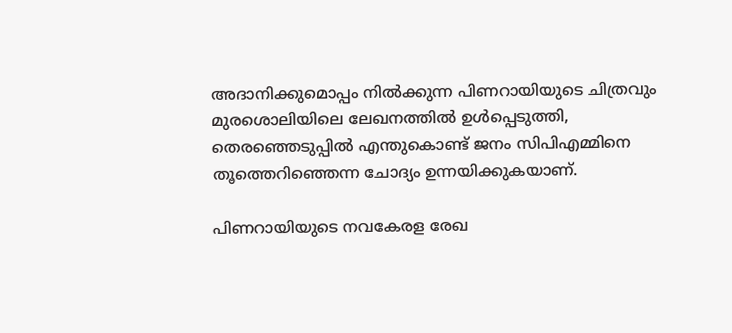അദാനിക്കുമൊപ്പം നില്‍ക്കുന്ന പിണറായിയുടെ ചിത്രവും മുരശൊലിയിലെ ലേഖനത്തില്‍ ഉള്‍പ്പെടുത്തി, തെരഞ്ഞെടുപ്പില്‍ എന്തുകൊണ്ട് ജനം സിപിഎമ്മിനെ തൂത്തെറിഞ്ഞെന്ന ചോദ്യം ഉന്നയിക്കുകയാണ്.

പിണറായിയുടെ നവകേരള രേഖ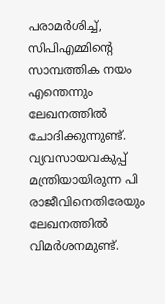പരാമര്‍ശിച്ച്, സിപിഎമ്മിന്റെ സാമ്പത്തിക നയം എന്തെന്നും ലേഖനത്തില്‍ ചോദിക്കുന്നുണ്ട്. വ്യവസായവകുപ്പ് മന്ത്രിയായിരുന്ന പി രാജീവിനെതിരേയും ലേഖനത്തില്‍ വിമര്‍ശനമുണ്ട്.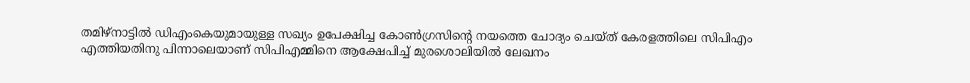തമിഴ്‌നാട്ടില്‍ ഡിഎംകെയുമായുള്ള സഖ്യം ഉപേക്ഷിച്ച കോണ്‍ഗ്രസിന്റെ നയത്തെ ചോദ്യം ചെയ്ത് കേരളത്തിലെ സിപിഎം എത്തിയതിനു പിന്നാലെയാണ് സിപിഎമ്മിനെ ആക്ഷേപിച്ച് മുരശൊലിയില്‍ ലേഖനം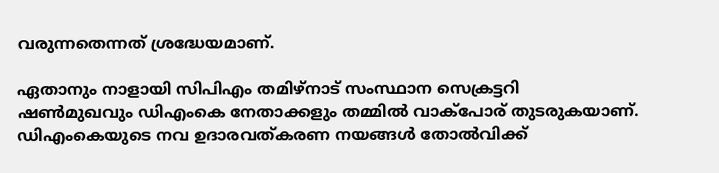വരുന്നതെന്നത് ശ്രദ്ധേയമാണ്.

ഏതാനും നാളായി സിപിഎം തമിഴ്‌നാട് സംസ്ഥാന സെക്രട്ടറി ഷണ്‍മുഖവും ഡിഎംകെ നേതാക്കളും തമ്മില്‍ വാക്‌പോര് തുടരുകയാണ്. ഡിഎംകെയുടെ നവ ഉദാരവത്കരണ നയങ്ങള്‍ തോല്‍വിക്ക്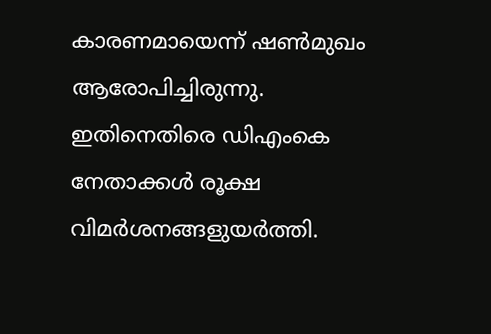കാരണമായെന്ന് ഷണ്‍മുഖം ആരോപിച്ചിരുന്നു. ഇതിനെതിരെ ഡിഎംകെ നേതാക്കള്‍ രൂക്ഷ വിമര്‍ശനങ്ങളുയര്‍ത്തി.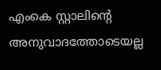എംകെ സ്റ്റാലിന്റെ അനുവാദത്തോടെയല്ല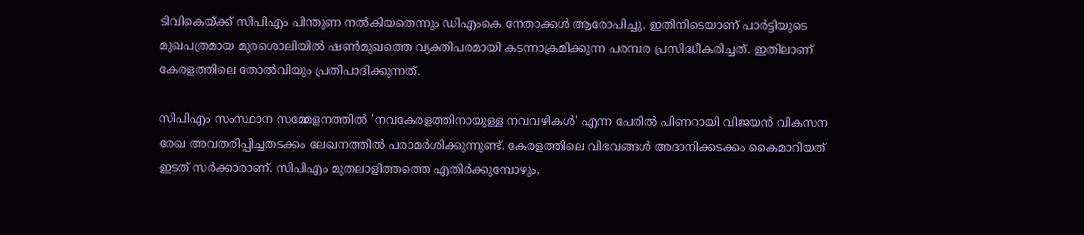ടിവികെയ്ക്ക് സിപിഎം പിന്തുണ നല്‍കിയതെന്നും ഡിഎംകെ നേതാക്കള്‍ ആരോപിച്ചു. ഇതിനിടെയാണ് പാര്‍ട്ടിയുടെ മുഖപത്രമായ മുരശൊലിയില്‍ ഷണ്‍മുഖത്തെ വ്യക്തിപരമായി കടന്നാക്രമിക്കുന്ന പരമ്പര പ്രസിദ്ധീകരിച്ചത്. ഇതിലാണ് കേരളത്തിലെ തോല്‍വിയും പ്രതിപാദിക്കുന്നത്.

സിപിഎം സംസ്ഥാന സമ്മേളനത്തില്‍ 'നവകേരളത്തിനായുള്ള നവവഴികള്‍' എന്ന പേരില്‍ പിണറായി വിജയന്‍ വികസന രേഖ അവതരിപ്പിച്ചതടക്കം ലേഖനത്തില്‍ പരാമര്‍ശിക്കുന്നുണ്ട്. കേരളത്തിലെ വിഭവങ്ങള്‍ അദാനിക്കടക്കം കൈമാറിയത് ഇടത് സര്‍ക്കാരാണ്. സിപിഎം മുതലാളിത്തത്തെ എതിര്‍ക്കുമ്പോഴും,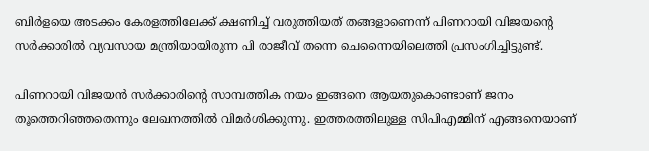ബിര്‍ളയെ അടക്കം കേരളത്തിലേക്ക് ക്ഷണിച്ച് വരുത്തിയത് തങ്ങളാണെന്ന് പിണറായി വിജയന്റെ സര്‍ക്കാരില്‍ വ്യവസായ മന്ത്രിയായിരുന്ന പി രാജീവ് തന്നെ ചെന്നൈയിലെത്തി പ്രസംഗിച്ചിട്ടുണ്ട്.

പിണറായി വിജയന്‍ സര്‍ക്കാരിന്റെ സാമ്പത്തിക നയം ഇങ്ങനെ ആയതുകൊണ്ടാണ് ജനം തൂത്തെറിഞ്ഞതെന്നും ലേഖനത്തില്‍ വിമര്‍ശിക്കുന്നു. ഇത്തരത്തിലുള്ള സിപിഎമ്മിന് എങ്ങനെയാണ്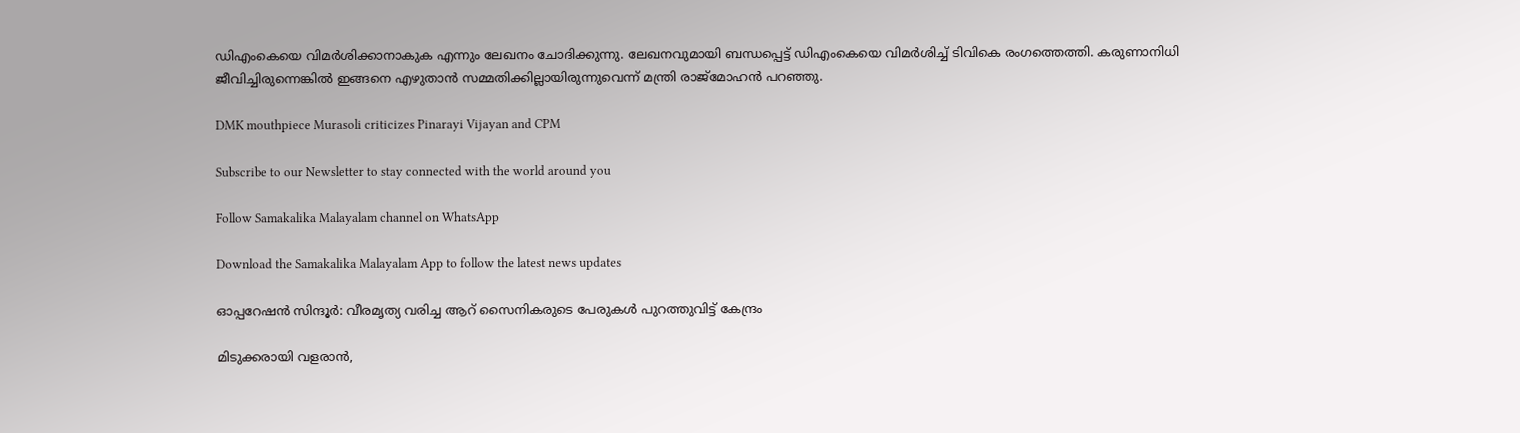ഡിഎംകെയെ വിമര്‍ശിക്കാനാകുക എന്നും ലേഖനം ചോദിക്കുന്നു. ലേഖനവുമായി ബന്ധപ്പെട്ട് ഡിഎംകെയെ വിമര്‍ശിച്ച് ടിവികെ രംഗത്തെത്തി. കരുണാനിധി ജീവിച്ചിരുന്നെങ്കില്‍ ഇങ്ങനെ എഴുതാന്‍ സമ്മതിക്കില്ലായിരുന്നുവെന്ന് മന്ത്രി രാജ്‌മോഹന്‍ പറഞ്ഞു.

DMK mouthpiece Murasoli criticizes Pinarayi Vijayan and CPM

Subscribe to our Newsletter to stay connected with the world around you

Follow Samakalika Malayalam channel on WhatsApp

Download the Samakalika Malayalam App to follow the latest news updates

ഓപ്പറേഷന്‍ സിന്ദൂര്‍: വീരമൃത്യ വരിച്ച ആറ് സൈനികരുടെ പേരുകള്‍ പുറത്തുവിട്ട് കേന്ദ്രം

മിടുക്കരായി വളരാൻ,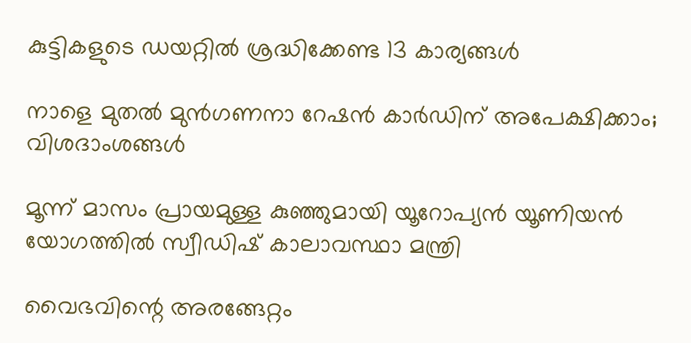കുട്ടികളുടെ ഡയറ്റിൽ ശ്രദ്ധിക്കേണ്ട 13 കാര്യങ്ങൾ

നാളെ മുതല്‍ മുന്‍ഗണനാ റേഷന്‍ കാര്‍ഡിന് അപേക്ഷിക്കാം; വിശദാംശങ്ങള്‍

മൂന്ന് മാസം പ്രായമുള്ള കുഞ്ഞുമായി യൂറോപ്യന്‍ യൂണിയന്‍ യോഗത്തില്‍ സ്വീഡിഷ് കാലാവസ്ഥാ മന്ത്രി

വൈഭവിന്റെ അരങ്ങേറ്റം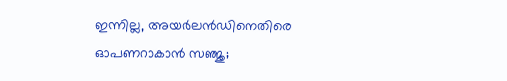ഇന്നില്ല, അയര്‍ലന്‍ഡിനെതിരെ ഓപണറാകാന്‍ സഞ്ജു;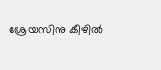ശ്രേയസിനു കീഴില്‍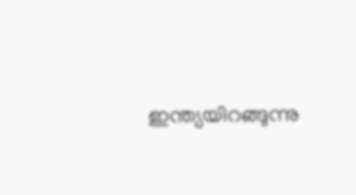ഇന്ത്യയിറങ്ങുന്നു